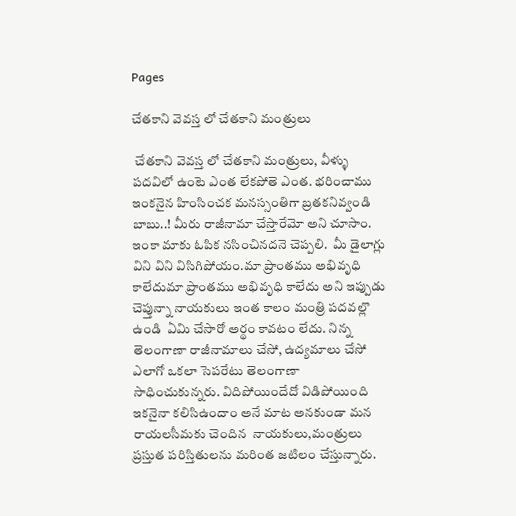Pages

చేతకాని వెవస్త లో చేతకాని మంత్రులు

 చేతకాని వెవస్త లో చేతకాని మంత్రులు, వీళ్ళు పదవిలో ఉంటె ఎంత లేకపోతె ఎంత. భరించాము ఇంకనైన హింసించక మనస్సంతిగా బ్రతకనివ్వండి బాబు..! మీరు రాజీనామా చేస్తారేమో అని చూసాం. ఇంకా మాకు ఓపిక నసించినదనె చెప్పలి.  మీ డైలాగ్లు విని విని విసిగిపోయం.మా ప్రాంతము అభివృధి కాలేదుమా ప్రాంతము అభివృధి కాలేదు అని ఇప్పుడు చెప్తున్నా నాయకులు ఇంత కాలం మంత్రి పదవల్లొ ఉండి  ఏమి చేసారో అర్థం కావటం లేదు. నిన్న తెలంగాణా రాజీనామాలు చేసో, ఉద్యమాలు చేసో ఎలాగో ఒకలా సెపరేటు తెలంగాణా సాధించుకున్నరు. విదిపోయిందేదో విడిపోయింది ఇకనైనా కలిసిఉందాం అనే మాట అనకుండా మన రాయలసీమకు చెందిన  నాయకులు,మంత్రులు ప్రస్తుత పరిస్తితులను మరింత జటిలం చేస్తున్నారు.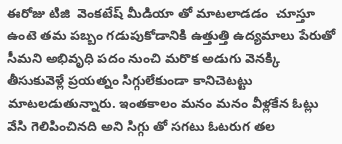ఈరోజు టిజి  వెంకటేష్ మీడియా తో మాటలాడడం  చూస్తూ ఉంటె తమ పబ్బం గడుపుకోడానికి ఉత్తుత్తి ఉద్యమాలు పేరుతో సీమని అభివృధి పదం నుంచి మరొక అడుగు వెనక్కి తీసుకువెళ్లే ప్రయత్నం సిగ్గులేకుండా కానిచెటట్టు మాటలడుతున్నారు. ఇంతకాలం మనం మనం వీళ్లకేన ఓట్లు వేసి గెలిపించినది అని సిగ్గు తో సగటు ఓటరుగ తల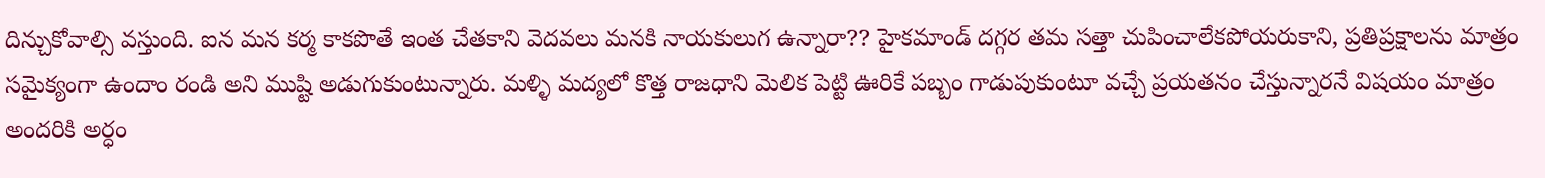దిన్చుకోవాల్సి వస్తుంది. ఐన మన కర్మ కాకపొతే ఇంత చేతకాని వెదవలు మనకి నాయకులుగ ఉన్నారా?? హైకమాండ్ దగ్గర తమ సత్తా చుపించాలేకపోయరుకాని, ప్రతిప్రక్షాలను మాత్రం సమైక్యంగా ఉందాం రండి అని ముష్టి అడుగుకుంటున్నారు. మళ్ళి మద్యలో కొత్త రాజధాని మెలిక పెట్టి ఊరికే పబ్బం గాడుపుకుంటూ వచ్చే ప్రయతనం చేస్తున్నారనే విషయం మాత్రం అందరికి అర్ధం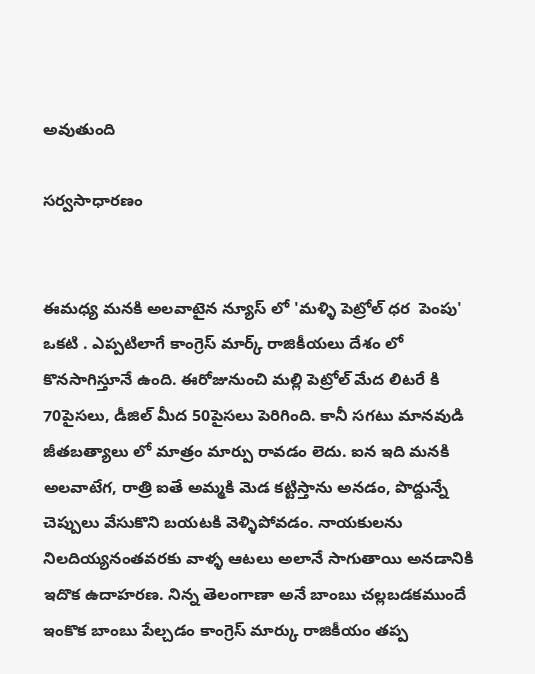అవుతుంది

సర్వసాధారణం


ఈమధ్య మనకి అలవాటైన న్యూస్ లో 'మళ్ళి పెట్రోల్ ధర  పెంపు' ఒకటి . ఎప్పటిలాగే కాంగ్రెస్ మార్క్ రాజికీయలు దేశం లో కొనసాగిస్తూనే ఉంది. ఈరోజునుంచి మల్లి పెట్రోల్ మేద లిటరే కి 70పైసలు, డీజిల్ మీద 50పైసలు పెరిగింది. కానీ సగటు మానవుడి జీతబత్యాలు లో మాత్రం మార్పు రావడం లెదు. ఐన ఇది మనకి అలవాటేగ, రాత్రి ఐతే అమ్మకి మెడ కట్టిస్తాను అనడం, పొద్దున్నే చెప్పులు వేసుకొని బయటకి వెళ్ళిపోవడం. నాయకులను నిలదియ్యనంతవరకు వాళ్ళ ఆటలు అలానే సాగుతాయి అనడానికి ఇదొక ఉదాహరణ. నిన్న తెలంగాణా అనే బాంబు చల్లబడకముందే ఇంకొక బాంబు పేల్చడం కాంగ్రెస్ మార్కు రాజికీయం తప్ప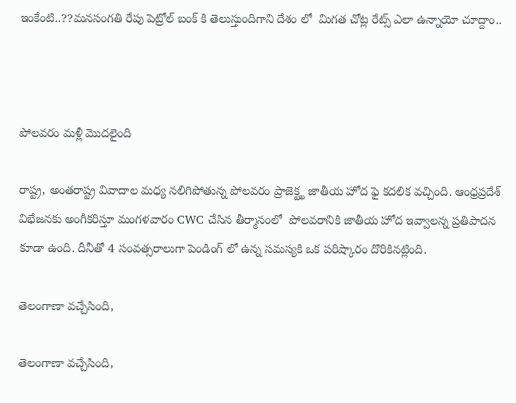ఇంకేంటి..??మనసంగతి రేపు పెట్రోల్ బంక్ కి తెలుస్తుందిగాని దేశం లో  మిగత చోట్ల రేట్స్ ఎలా ఉన్నాయో చూద్దాం..



పోలవరం మళ్లీ మొదలైంది

రాష్ట్ర, అంతరాష్ట్ర వివాదాల మధ్య నలిగిపోతున్న పోలవరం ప్రాజెక్ట్ఖ జాతీయ హోద ఫై కదలిక వచ్చింది. ఆంధ్రప్రదేశ్ విభేజనకు అంగీకరిస్తూ మంగళవారం CWC చేసిన తీర్మానంలో  పోలవరానికి జాతీయ హోద ఇవ్వాలన్న ప్రతిపాదన కూడా ఉంది. దీనీతో 4 సంవత్సరాలుగా పెండింగ్ లో ఉన్న సమస్యకి ఒక పరిష్కారం దొరికినట్లింది.

తెలంగాణా వచ్చేసింది,

తెలంగాణా వచ్చేసింది,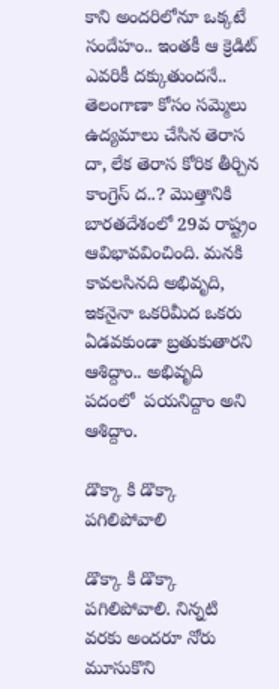కాని అందరిలోనూ ఒక్కటే సందేహం.. ఇంతకీ ఆ క్రెడిట్ ఎవరికీ దక్కుతుందనే.. తెలంగాణా కోసం సమ్మెలు ఉద్యమాలు చేసిన తెరాస దా, లేక తెరాస కోరిక తీర్చిన కాంగ్రెస్ ద..? మొత్తానికి బారతదేశంలో 29వ రాష్ట్రం ఆవిభావవించింది. మనకి కావలసినది అభివృది, ఇకనైనా ఒకరిమీద ఒకరు ఏడవకుండా బ్రతుకుతారని ఆశిద్దాం.. అభివృది  పదంలో  పయనిద్దాం అని ఆశిద్దాం.

డొక్కా కి డొక్కా పగిలిపోవాలి

డొక్కా కి డొక్కా  పగిలిపోవాలి. నిన్నటి  వరకు అందరూ నోరు మూసుకొని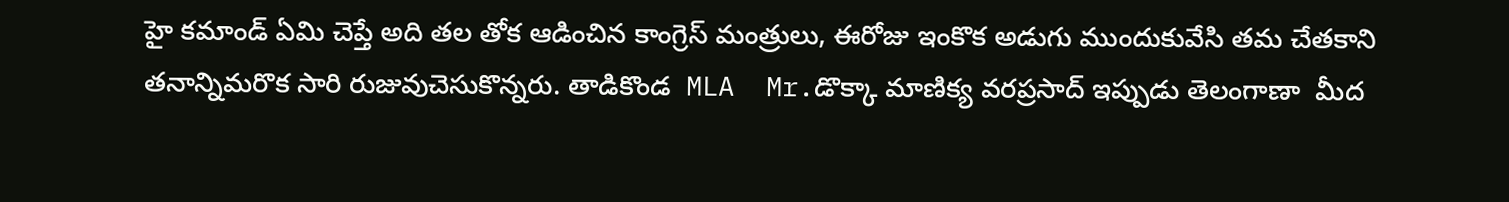హై కమాండ్ ఏమి చెప్తే అది తల తోక ఆడించిన కాంగ్రెస్ మంత్రులు, ఈరోజు ఇంకొక అడుగు ముందుకువేసి తమ చేతకాని తనాన్నిమరొక సారి రుజువుచెసుకొన్నరు. తాడికొండ  MLA  Mr.డొక్కా మాణిక్య వరప్రసాద్ ఇప్పుడు తెలంగాణా  మీద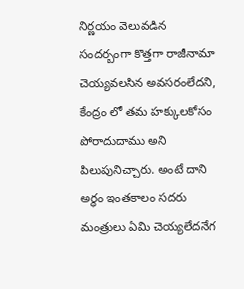నిర్ణయం వెలువడిన సందర్బంగా కొత్తగా రాజీనామా చెయ్యవలసిన అవసరంలేదని, కేంద్రం లో తమ హక్కులకోసం   పోరాదుదాము అని పిలుపునిచ్చారు. అంటే దాని  అర్ధం ఇంతకాలం సదరు మంత్రులు ఏమి చెయ్యలేదనేగ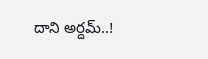దాని అర్దమ్..!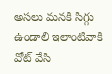అసలు మనకి సిగ్గు ఉండాలి ఇలాంటివాకి వోట్ వేసి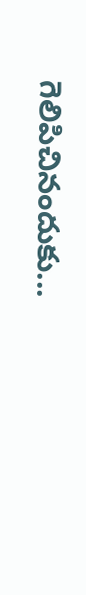గెలిపిచినందుకు...